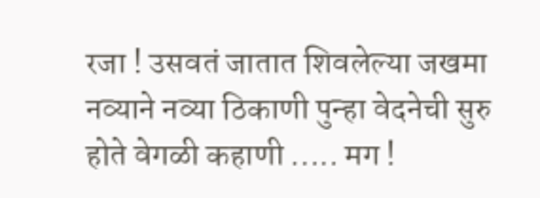रजा ! उसवतं जातात शिवलेल्या जखमा नव्याने नव्या ठिकाणी पुन्हा वेदनेची सुरु होते वेगळी कहाणी ..... मग !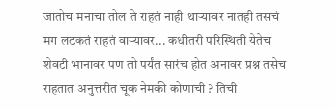जातोच मनाचा तोल ते राहतं नाही थाऱ्यावर नातही तसचं मग लटकतं राहतं वाऱ्यावर... कधीतरी परिस्थिती येतेच शेवटी भानावर पण तो पर्यंत सारंच होत अनावर प्रश्न तसेच राहतात अनुत्तरीत चूक नेमकी कोणाची ? तिची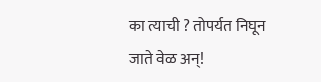का त्याची ? तोपर्यत निघून जाते वेळ अन्!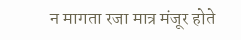न मागता रजा मात्र मंजूर होते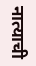नात्याची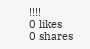!!!!
0 likes
0 shares